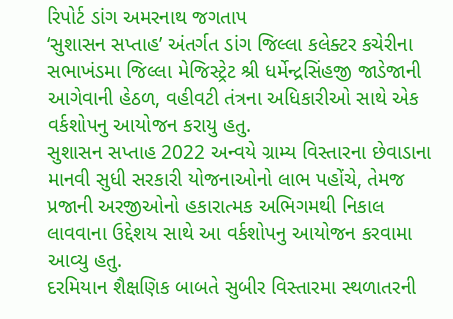રિપોર્ટ ડાંગ અમરનાથ જગતાપ
‘સુશાસન સપ્તાહ’ અંતર્ગત ડાંગ જિલ્લા કલેક્ટર કચેરીના સભાખંડમા જિલ્લા મેજિસ્ટ્રેટ શ્રી ધર્મેન્દ્રસિંહજી જાડેજાની આગેવાની હેઠળ, વહીવટી તંત્રના અધિકારીઓ સાથે એક વર્કશોપનુ આયોજન કરાયુ હતુ.
સુશાસન સપ્તાહ 2022 અન્વયે ગ્રામ્ય વિસ્તારના છેવાડાના માનવી સુધી સરકારી યોજનાઓનો લાભ પહોંચે, તેમજ પ્રજાની અરજીઓનો હકારાત્મક અભિગમથી નિકાલ લાવવાના ઉદ્દેશય સાથે આ વર્કશોપનુ આયોજન કરવામા આવ્યુ હતુ.
દરમિયાન શૈક્ષણિક બાબતે સુબીર વિસ્તારમા સ્થળાતરની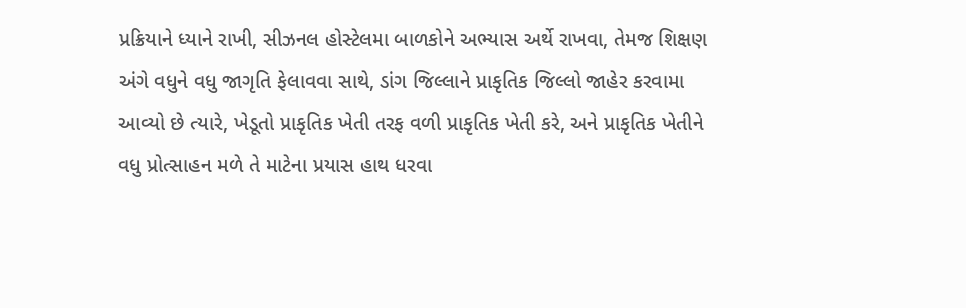પ્રક્રિયાને ધ્યાને રાખી, સીઝનલ હોસ્ટેલમા બાળકોને અભ્યાસ અર્થે રાખવા, તેમજ શિક્ષણ અંગે વધુને વધુ જાગૃતિ ફેલાવવા સાથે, ડાંગ જિલ્લાને પ્રાકૃતિક જિલ્લો જાહેર કરવામા આવ્યો છે ત્યારે, ખેડૂતો પ્રાકૃતિક ખેતી તરફ વળી પ્રાકૃતિક ખેતી કરે, અને પ્રાકૃતિક ખેતીને વધુ પ્રોત્સાહન મળે તે માટેના પ્રયાસ હાથ ધરવા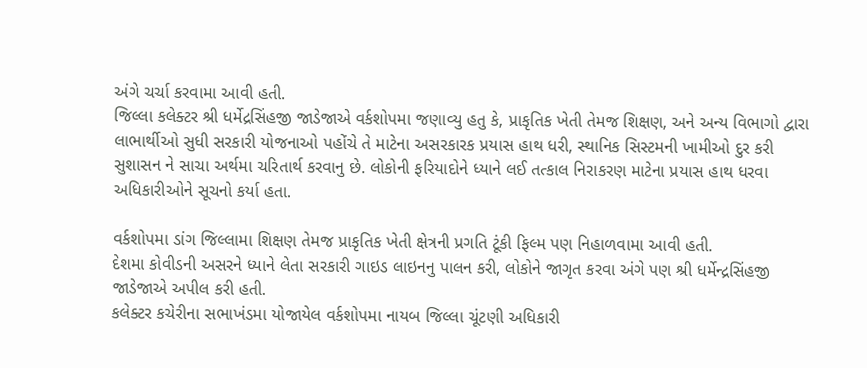અંગે ચર્ચા કરવામા આવી હતી.
જિલ્લા કલેક્ટર શ્રી ધર્મેદ્રસિંહજી જાડેજાએ વર્કશોપમા જણાવ્યુ હતુ કે, પ્રાકૃતિક ખેતી તેમજ શિક્ષણ, અને અન્ય વિભાગો દ્વારા લાભાર્થીઓ સુધી સરકારી યોજનાઓ પહોંચે તે માટેના અસરકારક પ્રયાસ હાથ ધરી, સ્થાનિક સિસ્ટમની ખામીઓ દુર કરી સુશાસન ને સાચા અર્થમા ચરિતાર્થ કરવાનુ છે. લોકોની ફરિયાદોને ધ્યાને લઈ તત્કાલ નિરાકરણ માટેના પ્રયાસ હાથ ધરવા અધિકારીઓને સૂચનો કર્યા હતા.

વર્કશોપમા ડાંગ જિલ્લામા શિક્ષણ તેમજ પ્રાકૃતિક ખેતી ક્ષેત્રની પ્રગતિ ટૂંકી ફિલ્મ પણ નિહાળવામા આવી હતી.
દેશમા કોવીડની અસરને ધ્યાને લેતા સરકારી ગાઇડ લાઇનનુ પાલન કરી, લોકોને જાગૃત કરવા અંગે પણ શ્રી ધર્મેન્દ્રસિંહજી જાડેજાએ અપીલ કરી હતી.
કલેક્ટર કચેરીના સભાખંડમા યોજાયેલ વર્કશોપમા નાયબ જિલ્લા ચૂંટણી અધિકારી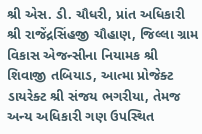શ્રી એસ. ડી. ચૌધરી, પ્રાંત અધિકારી શ્રી રાજેંદ્રસિંહજી ચૌહાણ, જિલ્લા ગ્રામ વિકાસ એજન્સીના નિયામક શ્રી શિવાજી તબિયાડ, આત્મા પ્રોજેક્ટ ડાયરેક્ટ શ્રી સંજય ભગરીયા, તેમજ અન્ય અધિકારી ગણ ઉપસ્થિત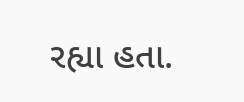રહ્યા હતા.